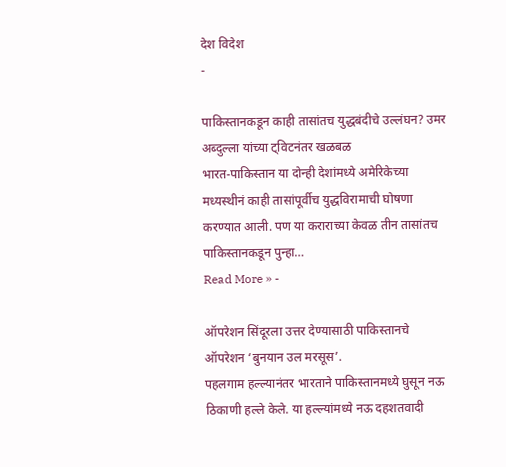देश विदेश
-

पाकिस्तानकडून काही तासांतच युद्धबंदीचे उल्लंघन? उमर अब्दुल्ला यांच्या ट्विटनंतर खळबळ
भारत-पाकिस्तान या दोन्ही देशांमध्ये अमेरिकेच्या मध्यस्थीनं काही तासांपूर्वीच युद्धविरामाची घोषणा करण्यात आली. पण या कराराच्या केवळ तीन तासांतच पाकिस्तानकडून पुन्हा…
Read More » -

ऑपरेशन सिंदूरला उत्तर देण्यासाठी पाकिस्तानचे ऑपरेशन ‘बुनयान उल मरसूस’.
पहलगाम हल्ल्यानंतर भारताने पाकिस्तानमध्ये घुसून नऊ ठिकाणी हल्ले केले. या हल्ल्यांमध्ये नऊ दहशतवादी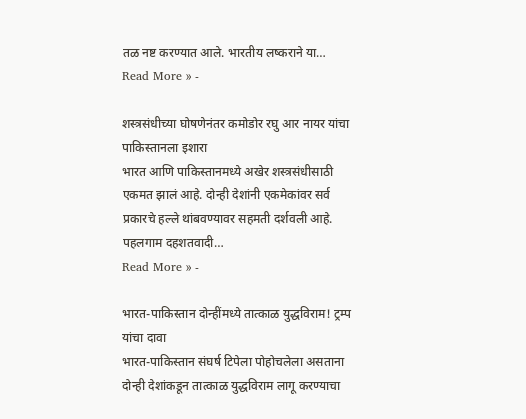तळ नष्ट करण्यात आले. भारतीय लष्कराने या…
Read More » -

शस्त्रसंधीच्या घोषणेनंतर कमोडोर रघु आर नायर यांचा पाकिस्तानला इशारा
भारत आणि पाकिस्तानमध्ये अखेर शस्त्रसंधीसाठी एकमत झालं आहे. दोन्ही देशांनी एकमेकांवर सर्व प्रकारचे हल्ले थांबवण्यावर सहमती दर्शवली आहे. पहलगाम दहशतवादी…
Read More » -

भारत-पाकिस्तान दोन्हींमध्ये तात्काळ युद्धविराम! ट्रम्प यांचा दावा
भारत-पाकिस्तान संघर्ष टिपेला पोहोचलेला असताना दोन्ही देशांकडून तात्काळ युद्धविराम लागू करण्याचा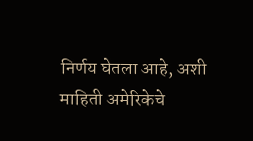निर्णय घेतला आहे, अशी माहिती अमेरिकेचे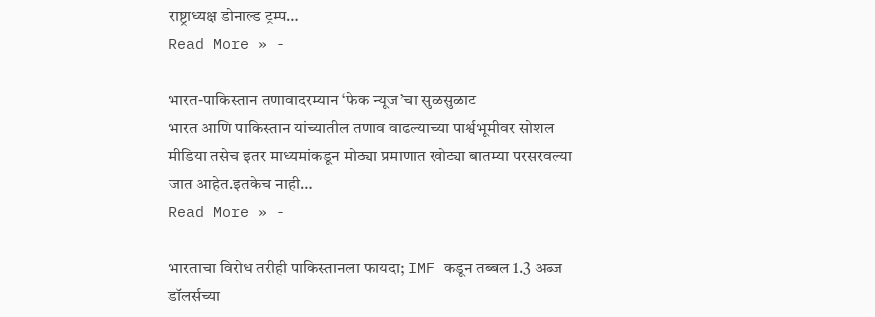राष्ट्राध्यक्ष डोनाल्ड ट्रम्प…
Read More » -

भारत-पाकिस्तान तणावादरम्यान ‘फेक न्यूज’चा सुळसुळाट
भारत आणि पाकिस्तान यांच्यातील तणाव वाढल्याच्या पार्श्वभूमीवर सोशल मीडिया तसेच इतर माध्यमांकडून मोठ्या प्रमाणात खोट्या बातम्या परसरवल्या जात आहेत.इतकेच नाही…
Read More » -

भारताचा विरोध तरीही पाकिस्तानला फायदा; IMF कडून तब्बल 1.3 अब्ज डॉलर्सच्या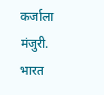कर्जाला मंजुरी.
भारत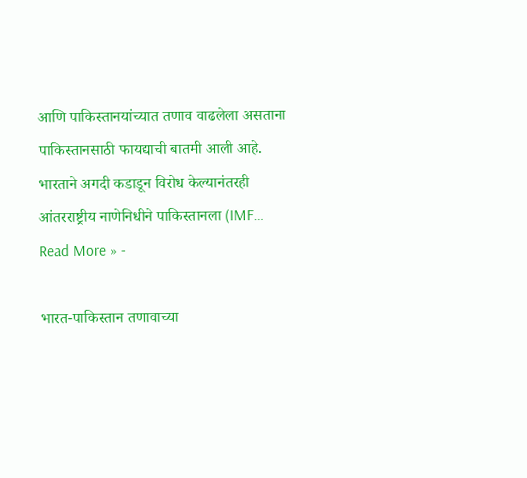आणि पाकिस्तानयांच्यात तणाव वाढलेला असताना पाकिस्तानसाठी फायद्याची बातमी आली आहे. भारताने अगदी कडाडून विरोध केल्यानंतरही आंतरराष्ट्रीय नाणेनिधीने पाकिस्तानला (IMF…
Read More » -

भारत-पाकिस्तान तणावाच्या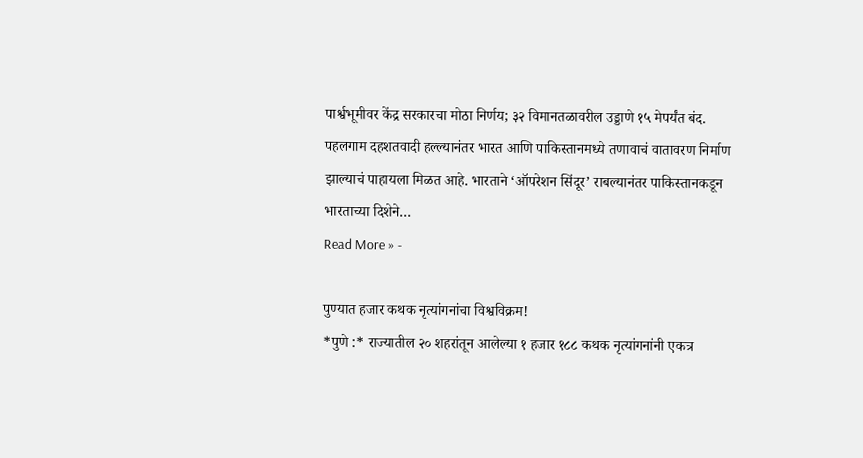पार्श्वभूमीवर केंद्र सरकारचा मोठा निर्णय; ३२ विमानतळावरील उड्डाणे १५ मेपर्यंत बंद.
पहलगाम दहशतवादी हल्ल्यानंतर भारत आणि पाकिस्तानमध्ये तणावाचं वातावरण निर्माण झाल्याचं पाहायला मिळत आहे. भारताने ‘ऑपरेशन सिंदूर’ राबल्यानंतर पाकिस्तानकडून भारताच्या दिशेने…
Read More » -

पुण्यात हजार कथक नृत्यांगनांचा विश्वविक्रम!
*पुणे :* राज्यातील २० शहरांतून आलेल्या १ हजार १८८ कथक नृत्यांगनांनी एकत्र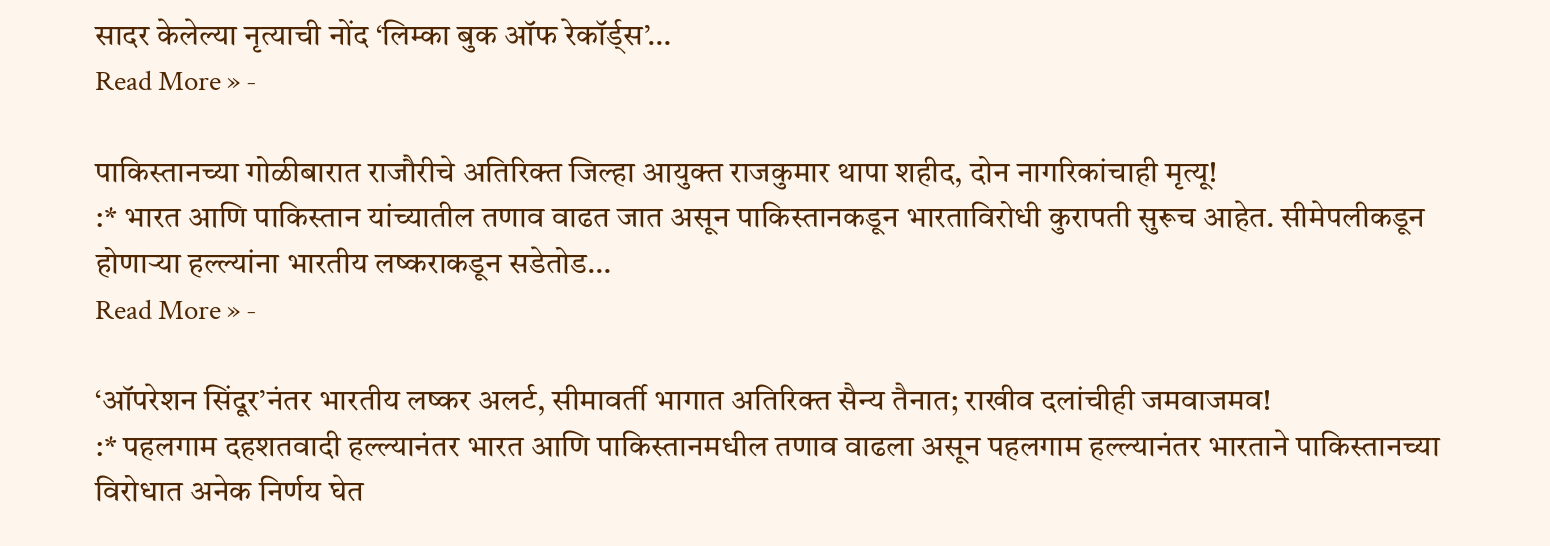सादर केलेल्या नृत्याची नोंद ‘लिम्का बुक ऑफ रेकॉर्ड्स’…
Read More » -

पाकिस्तानच्या गोळीबारात राजौरीचे अतिरिक्त जिल्हा आयुक्त राजकुमार थापा शहीद, दोन नागरिकांचाही मृत्यू!
:* भारत आणि पाकिस्तान यांच्यातील तणाव वाढत जात असून पाकिस्तानकडून भारताविरोधी कुरापती सुरूच आहेत. सीमेपलीकडून होणाऱ्या हल्ल्यांना भारतीय लष्कराकडून सडेतोड…
Read More » -

‘ऑपरेशन सिंदूर’नंतर भारतीय लष्कर अलर्ट, सीमावर्ती भागात अतिरिक्त सैन्य तैनात; राखीव दलांचीही जमवाजमव!
:* पहलगाम दहशतवादी हल्ल्यानंतर भारत आणि पाकिस्तानमधील तणाव वाढला असून पहलगाम हल्ल्यानंतर भारताने पाकिस्तानच्या विरोधात अनेक निर्णय घेत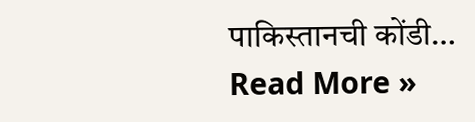पाकिस्तानची कोंडी…
Read More »